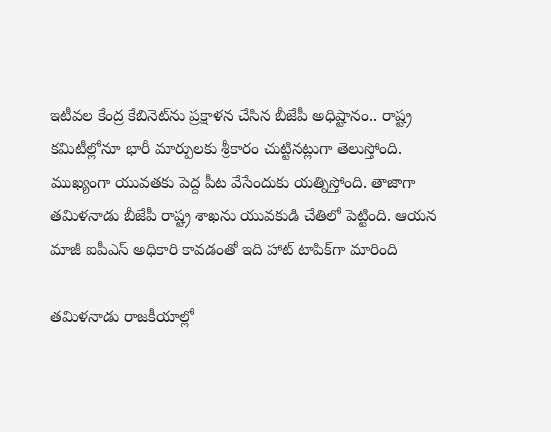ఇటీవల కేంద్ర కేబినెట్‌ను ప్రక్షాళన చేసిన బీజేపీ అధిష్టానం.. రాష్ట్ర కమిటీల్లోనూ భారీ మార్పులకు శ్రీకారం చుట్టినట్లుగా తెలుస్తోంది. ముఖ్యంగా యువతకు పెద్ద పీట వేసేందుకు యత్నిస్తోంది. తాజాగా తమిళనాడు బీజేపీ రాష్ట్ర శాఖను యువకుడి చేతిలో పెట్టింది. ఆయన మాజీ ఐపీఎస్ అధికారి కావడంతో ఇది హాట్ టాపిక్‌గా మారింది

తమిళనాడు రాజకీయాల్లో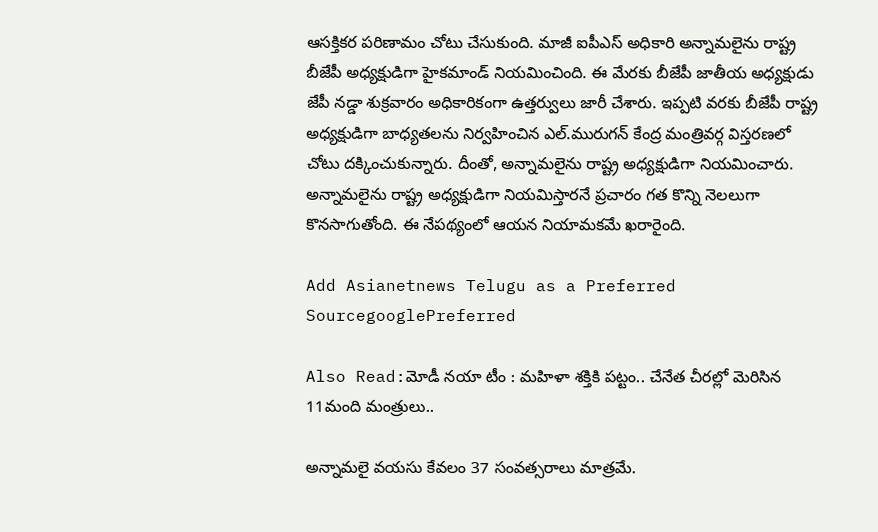ఆసక్తికర పరిణామం చోటు చేసుకుంది. మాజీ ఐపీఎస్ అధికారి అన్నామలైను రాష్ట్ర బీజేపీ అధ్యక్షుడిగా హైకమాండ్ నియమించింది. ఈ మేరకు బీజేపీ జాతీయ అధ్యక్షుడు జేపీ నడ్డా శుక్రవారం అధికారికంగా ఉత్తర్వులు జారీ చేశారు. ఇప్పటి వరకు బీజేపీ రాష్ట్ర అధ్యక్షుడిగా బాధ్యతలను నిర్వహించిన ఎల్.మురుగన్ కేంద్ర మంత్రివర్గ విస్తరణలో చోటు దక్కించుకున్నారు. దీంతో, అన్నామలైను రాష్ట్ర అధ్యక్షుడిగా నియమించారు. అన్నామలైను రాష్ట్ర అధ్యక్షుడిగా నియమిస్తారనే ప్రచారం గత కొన్ని నెలలుగా కొనసాగుతోంది. ఈ నేపథ్యంలో ఆయన నియామకమే ఖరారైంది.

Add Asianetnews Telugu as a Preferred SourcegooglePreferred

Also Read:మోడీ నయా టీం : మహిళా శక్తికి పట్టం.. చేనేత చీరల్లో మెరిసిన 11మంది మంత్రులు..

అన్నామలై వయసు కేవలం 37 సంవత్సరాలు మాత్రమే.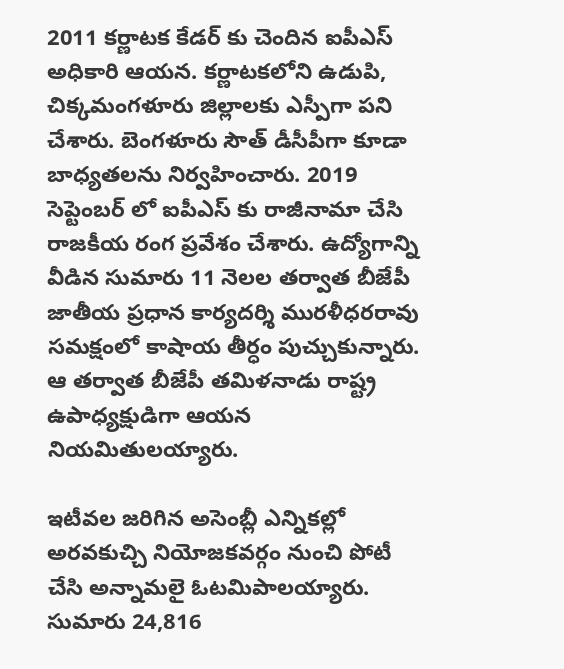2011 కర్ణాటక కేడర్ కు చెందిన ఐపీఎస్ అధికారి ఆయన. కర్ణాటకలోని ఉడుపి, చిక్కమంగళూరు జిల్లాలకు ఎస్పీగా పని చేశారు. బెంగళూరు సౌత్ డీసీపీగా కూడా బాధ్యతలను నిర్వహించారు. 2019 సెప్టెంబర్ లో ఐపీఎస్ కు రాజీనామా చేసి రాజకీయ రంగ ప్రవేశం చేశారు. ఉద్యోగాన్ని వీడిన సుమారు 11 నెలల తర్వాత బీజేపీ జాతీయ ప్రధాన కార్యదర్శి మురళీధరరావు సమక్షంలో కాషాయ తీర్ధం పుచ్చుకున్నారు. ఆ తర్వాత బీజేపీ తమిళనాడు రాష్ట్ర ఉపాధ్యక్షుడిగా ఆయన నియమితులయ్యారు.

ఇటీవల జరిగిన అసెంబ్లీ ఎన్నికల్లో అరవకుచ్చి నియోజకవర్గం నుంచి పోటీ చేసి అన్నామలై ఓటమిపాలయ్యారు. సుమారు 24,816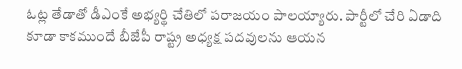ఓట్ల తేడాతో డీఎంకే అభ్యర్థి చేతిలో పరాజయం పాలయ్యారు. పార్టీలో చేరి ఏడాది కూడా కాకముందే బీజేపీ రాష్ట్ర అధ్యక్ష పదవులను ఆయన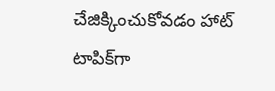చేజిక్కించుకోవడం హాట్ టాపిక్‌గా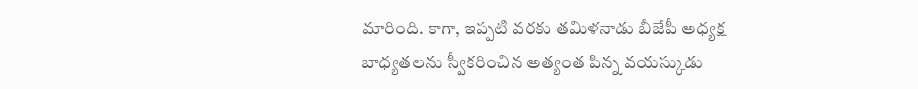మారింది. కాగా, ఇప్పటి వరకు తమిళనాడు బీజేపీ అధ్యక్ష బాధ్యతలను స్వీకరించిన అత్యంత పిన్న వయస్కుడు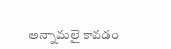అన్నామలై కావడం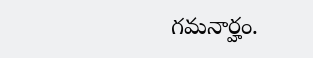గమనార్హం.